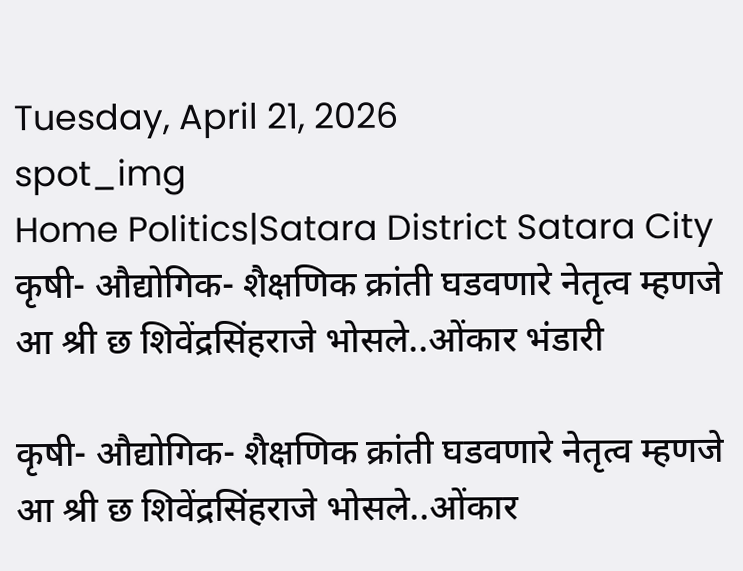Tuesday, April 21, 2026
spot_img
Home Politics|Satara District Satara City कृषी- औद्योगिक- शैक्षणिक क्रांती घडवणारे नेतृत्व म्हणजे आ श्री छ शिवेंद्रसिंहराजे भोसले..ओंकार भंडारी

कृषी- औद्योगिक- शैक्षणिक क्रांती घडवणारे नेतृत्व म्हणजे आ श्री छ शिवेंद्रसिंहराजे भोसले..ओंकार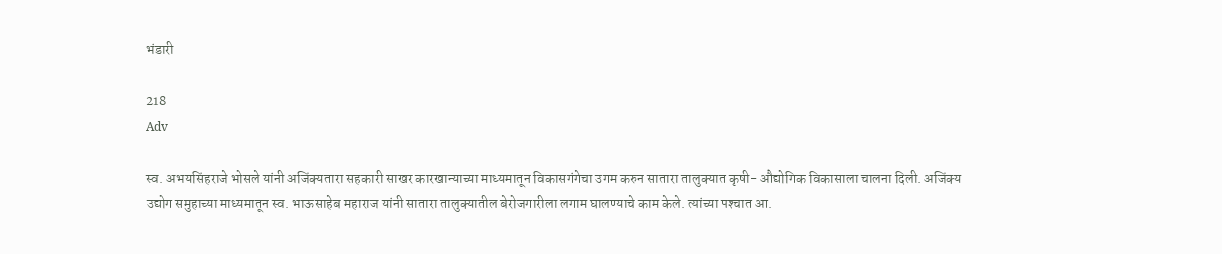भंडारी

218
Adv

स्व. अभयसिंहराजे भोसले यांनी अजिंक्यतारा सहकारी साखर कारखान्याच्या माध्यमातून विकासगंगेचा उगम करुन सातारा तालुक्यात कृषी- औद्योगिक विकासाला चालना दिली. अजिंक्य उद्योग समुहाच्या माध्यमातून स्व. भाऊसाहेब महाराज यांनी सातारा तालुक्यातील बेरोजगारीला लगाम घालण्याचे काम केले. त्यांच्या पश्‍चात आ.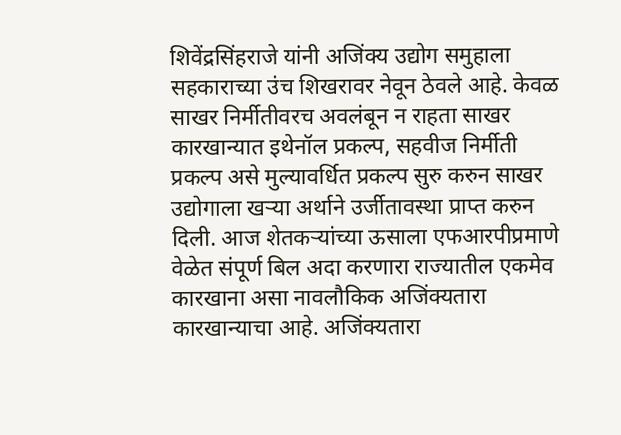शिवेंद्रसिंहराजे यांनी अजिंक्य उद्योग समुहाला सहकाराच्या उंच शिखरावर नेवून ठेवले आहे. केवळ साखर निर्मीतीवरच अवलंबून न राहता साखर कारखान्यात इथेनॉल प्रकल्प, सहवीज निर्मीती प्रकल्प असे मुल्यावर्धित प्रकल्प सुरु करुन साखर उद्योगाला खर्‍या अर्थाने उर्जीतावस्था प्राप्त करुन दिली. आज शेतकऱ्यांच्या ऊसाला एफआरपीप्रमाणे वेळेत संपूर्ण बिल अदा करणारा राज्यातील एकमेव कारखाना असा नावलौकिक अजिंक्यतारा कारखान्याचा आहे. अजिंक्यतारा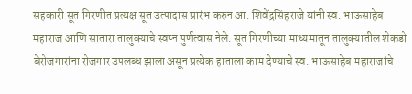सहकारी सूत गिरणीत प्रत्यक्ष सूत उत्पादास प्रारंभ करुन आ. शिवेंद्रसिंहराजे यांनी स्व. भाऊसाहेब महाराज आणि सातारा तालुक्याचे स्वप्न पुर्णत्वास नेले. सूत गिरणीच्या माध्यमातून तालुक्यातील शेकडो बेरोजगारांना रोजगार उपलब्ध झाला असून प्रत्येक हाताला काम देण्याचे स्व. भाऊसाहेब महाराजांचे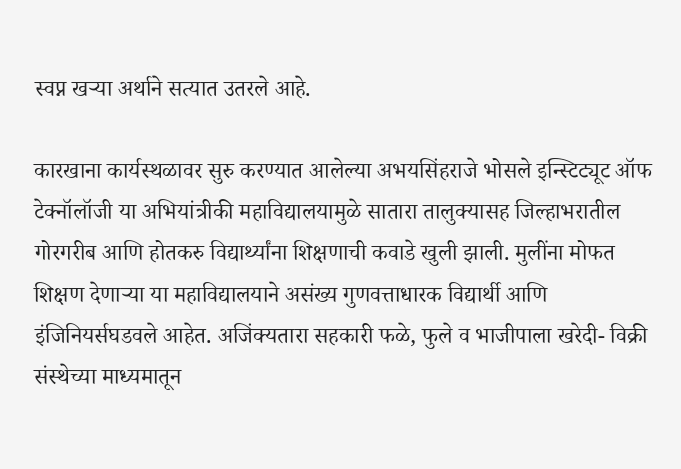स्वप्न खर्‍या अर्थाने सत्यात उतरले आहे.

कारखाना कार्यस्थळावर सुरु करण्यात आलेल्या अभयसिंहराजे भोसले इन्स्टिट्यूट ऑफ टेक्नॉलॉजी या अभियांत्रीकी महाविद्यालयामुळे सातारा तालुक्यासह जिल्हाभरातील गोरगरीब आणि होतकरु विद्यार्थ्यांना शिक्षणाची कवाडे खुली झाली. मुलींना मोफत शिक्षण देणार्‍या या महाविद्यालयाने असंख्य गुणवत्ताधारक विद्यार्थी आणि इंजिनियर्सघडवले आहेत. अजिंक्यतारा सहकारी फळे, फुले व भाजीपाला खरेदी- विक्री संस्थेच्या माध्यमातून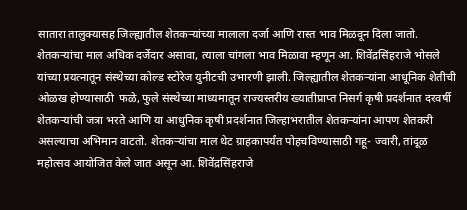सातारा तालुक्यासह जिल्ह्यातील शेतकर्‍यांच्या मालाला दर्जा आणि रास्त भाव मिळवून दिला जातो. शेतकर्‍यांचा माल अधिक दर्जेदार असावा, त्याला चांगला भाव मिळावा म्हणून आ. शिवेंद्रसिंहराजे भोसले यांच्या प्रयत्नातून संस्थेच्या कोल्ड स्टोरेज युनीटची उभारणी झाली. जिल्ह्यातील शेतकर्‍यांना आधूनिक शेतीची ओळख होण्यासाठी  फळे, फुले संस्थेच्या माध्यमातून राज्यस्तरीय ख्यातीप्राप्त निसर्ग कृषी प्रदर्शनात दरवर्षी शेतकर्‍यांची जत्रा भरते आणि या आधुनिक कृषी प्रदर्शनात जिल्हाभरातील शेतकर्‍यांना आपण शेतकरी असल्याचा अभिमान वाटतो. शेतकर्‍यांचा माल थेट ग्राहकापर्यंत पोहचविण्यासाठी गहू- ज्वारी, तांदूळ महोत्सव आयोजित केले जात असून आ. शिवेंद्रसिंहराजे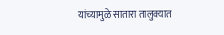यांच्यामुळे सातारा तालुक्यात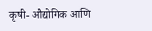कृषी- औद्योगिक आणि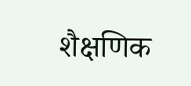शैक्षणिक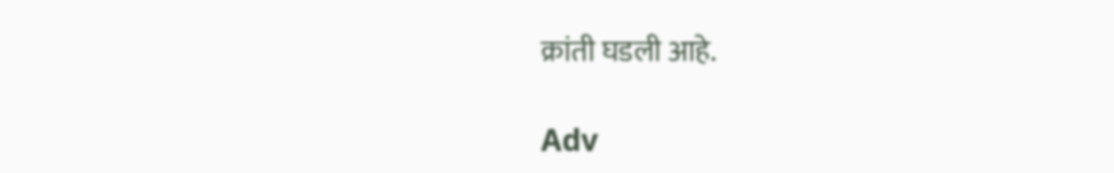क्रांती घडली आहे.

Adv